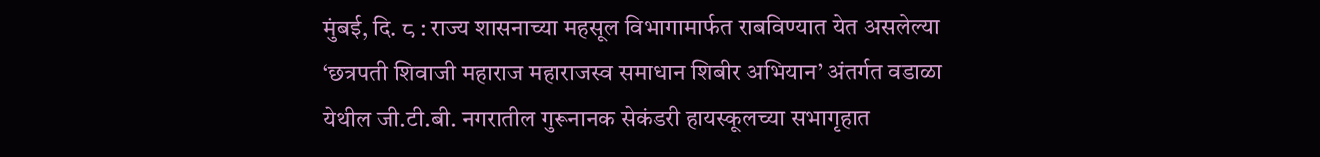मुंबई, दि. ८ : राज्य शासनाच्या महसूल विभागामार्फत राबविण्यात येत असलेल्या ‘छत्रपती शिवाजी महाराज महाराजस्व समाधान शिबीर अभियान’ अंतर्गत वडाळा येथील जी.टी.बी. नगरातील गुरूनानक सेकंडरी हायस्कूलच्या सभागृहात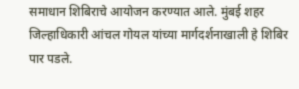समाधान शिबिराचे आयोजन करण्यात आले. मुंबई शहर जिल्हाधिकारी आंचल गोयल यांच्या मार्गदर्शनाखाली हे शिबिर पार पडले.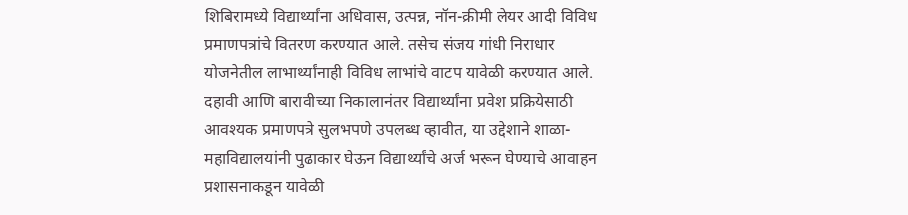शिबिरामध्ये विद्यार्थ्यांना अधिवास, उत्पन्न, नॉन-क्रीमी लेयर आदी विविध प्रमाणपत्रांचे वितरण करण्यात आले. तसेच संजय गांधी निराधार योजनेतील लाभार्थ्यांनाही विविध लाभांचे वाटप यावेळी करण्यात आले.
दहावी आणि बारावीच्या निकालानंतर विद्यार्थ्यांना प्रवेश प्रक्रियेसाठी आवश्यक प्रमाणपत्रे सुलभपणे उपलब्ध व्हावीत, या उद्देशाने शाळा-महाविद्यालयांनी पुढाकार घेऊन विद्यार्थ्यांचे अर्ज भरून घेण्याचे आवाहन प्रशासनाकडून यावेळी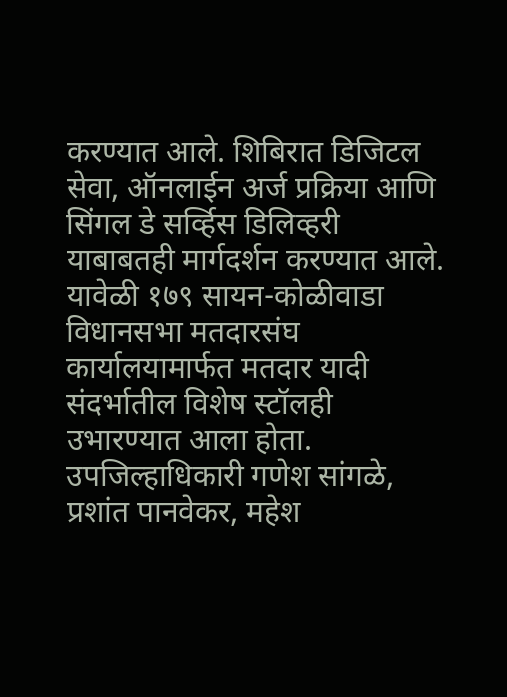करण्यात आले. शिबिरात डिजिटल सेवा, ऑनलाईन अर्ज प्रक्रिया आणि सिंगल डे सर्व्हिस डिलिव्हरी याबाबतही मार्गदर्शन करण्यात आले. यावेळी १७९ सायन-कोळीवाडा विधानसभा मतदारसंघ कार्यालयामार्फत मतदार यादी संदर्भातील विशेष स्टॉलही उभारण्यात आला होता.
उपजिल्हाधिकारी गणेश सांगळे, प्रशांत पानवेकर, महेश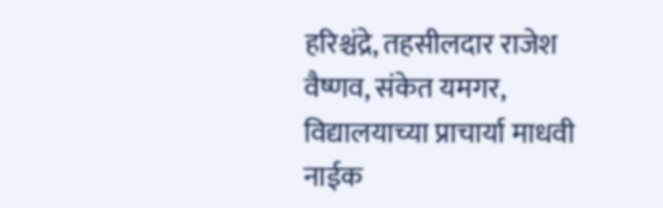हरिश्चंद्रे, तहसीलदार राजेश वैष्णव, संकेत यमगर, विद्यालयाच्या प्राचार्या माधवी नाईक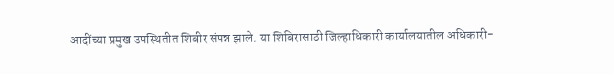आदींच्या प्रमुख उपस्थितीत शिबीर संपन्न झाले. या शिबिरासाठी जिल्हाधिकारी कार्यालयातील अधिकारी-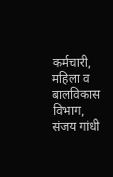कर्मचारी, महिला व बालविकास विभाग, संजय गांधी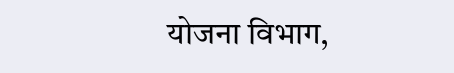योजना विभाग,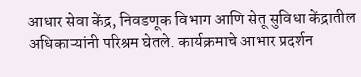आधार सेवा केंद्र, निवडणूक विभाग आणि सेतू सुविधा केंद्रातील अधिकाऱ्यांनी परिश्रम घेतले. कार्यक्रमाचे आभार प्रदर्शन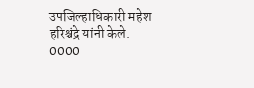उपजिल्हाधिकारी महेश हरिश्चंद्रे यांनी केले.
0000